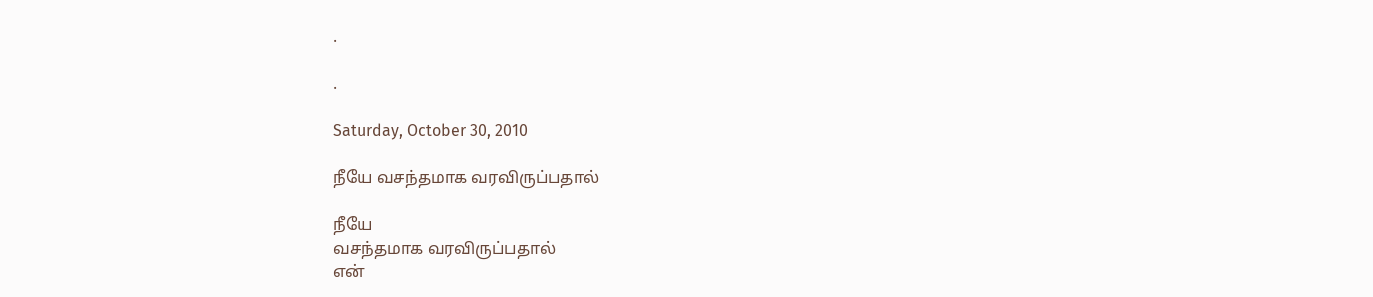.

.

Saturday, October 30, 2010

நீயே வசந்தமாக வரவிருப்பதால்

நீயே
வசந்தமாக வரவிருப்பதால்
என்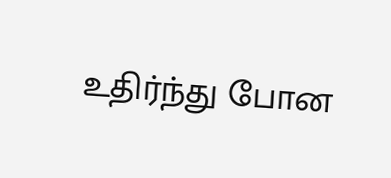உதிர்ந்து போன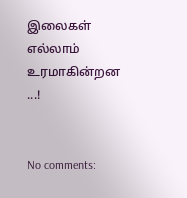இலைகள் எல்லாம்
உரமாகின்றன ...!


No comments: